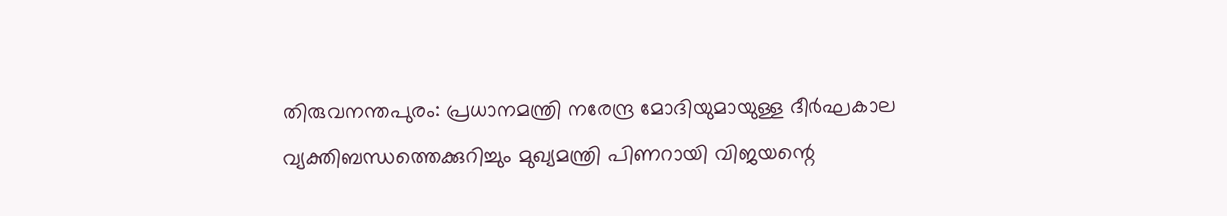തിരുവനന്തപുരം: പ്രധാനമന്ത്രി നരേന്ദ്ര മോദിയുമായുള്ള ദീർഘകാല വ്യക്തിബന്ധത്തെക്കുറിച്ചും മുഖ്യമന്ത്രി പിണറായി വിജയന്റെ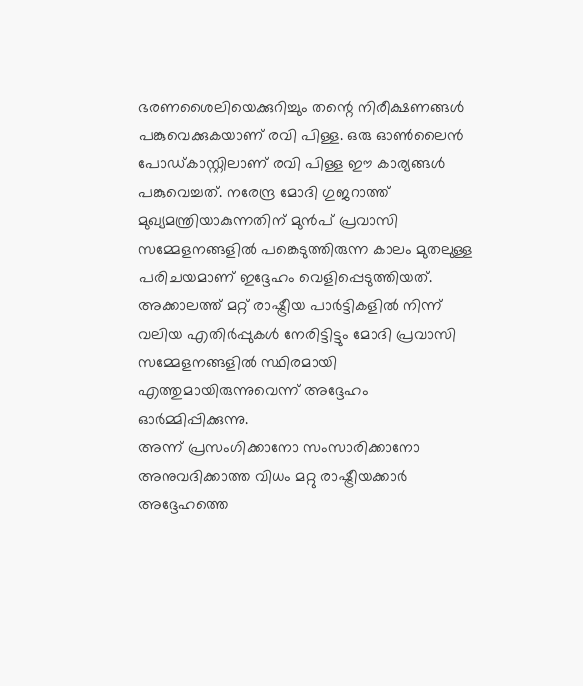ഭരണശൈലിയെക്കുറിച്ചും തന്റെ നിരീക്ഷണങ്ങൾ പങ്കുവെക്കുകയാണ് രവി പിള്ള. ഒരു ഓൺലൈൻ പോഡ്കാസ്റ്റിലാണ് രവി പിള്ള ഈ കാര്യങ്ങൾ പങ്കുവെച്ചത്. നരേന്ദ്ര മോദി ഗുജറാത്ത് മുഖ്യമന്ത്രിയാകുന്നതിന് മുൻപ് പ്രവാസി സമ്മേളനങ്ങളിൽ പങ്കെടുത്തിരുന്ന കാലം മുതലുള്ള പരിചയമാണ് ഇദ്ദേഹം വെളിപ്പെടുത്തിയത്. അക്കാലത്ത് മറ്റ് രാഷ്ട്രീയ പാർട്ടികളിൽ നിന്ന് വലിയ എതിർപ്പുകൾ നേരിട്ടിട്ടും മോദി പ്രവാസി സമ്മേളനങ്ങളിൽ സ്ഥിരമായി എത്തുമായിരുന്നുവെന്ന് അദ്ദേഹം ഓർമ്മിപ്പിക്കുന്നു.
അന്ന് പ്രസംഗിക്കാനോ സംസാരിക്കാനോ അനുവദിക്കാത്ത വിധം മറ്റു രാഷ്ട്രീയക്കാർ അദ്ദേഹത്തെ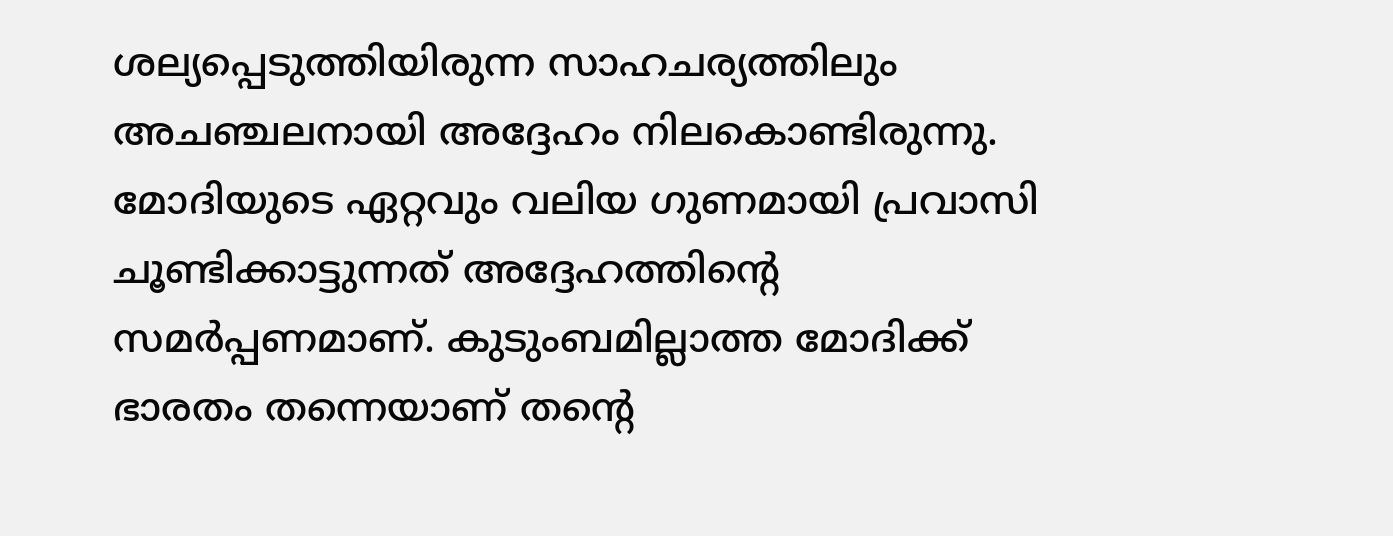ശല്യപ്പെടുത്തിയിരുന്ന സാഹചര്യത്തിലും അചഞ്ചലനായി അദ്ദേഹം നിലകൊണ്ടിരുന്നു. മോദിയുടെ ഏറ്റവും വലിയ ഗുണമായി പ്രവാസി ചൂണ്ടിക്കാട്ടുന്നത് അദ്ദേഹത്തിന്റെ സമർപ്പണമാണ്. കുടുംബമില്ലാത്ത മോദിക്ക് ഭാരതം തന്നെയാണ് തന്റെ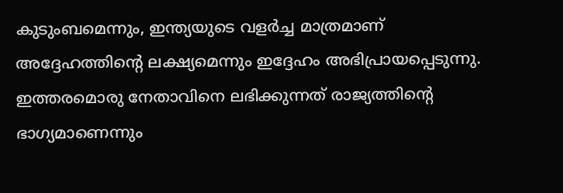കുടുംബമെന്നും, ഇന്ത്യയുടെ വളർച്ച മാത്രമാണ് അദ്ദേഹത്തിന്റെ ലക്ഷ്യമെന്നും ഇദ്ദേഹം അഭിപ്രായപ്പെടുന്നു. ഇത്തരമൊരു നേതാവിനെ ലഭിക്കുന്നത് രാജ്യത്തിന്റെ ഭാഗ്യമാണെന്നും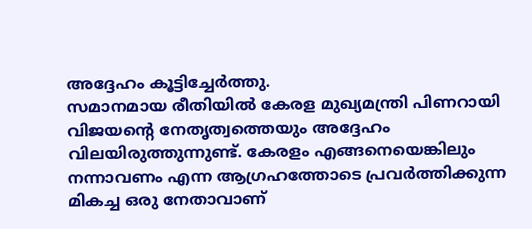അദ്ദേഹം കൂട്ടിച്ചേർത്തു.
സമാനമായ രീതിയിൽ കേരള മുഖ്യമന്ത്രി പിണറായി വിജയന്റെ നേതൃത്വത്തെയും അദ്ദേഹം വിലയിരുത്തുന്നുണ്ട്. കേരളം എങ്ങനെയെങ്കിലും നന്നാവണം എന്ന ആഗ്രഹത്തോടെ പ്രവർത്തിക്കുന്ന മികച്ച ഒരു നേതാവാണ്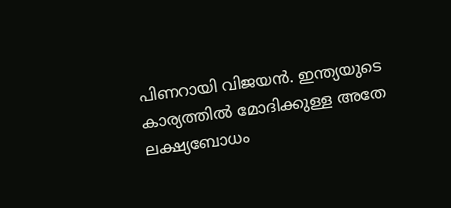പിണറായി വിജയൻ. ഇന്ത്യയുടെ കാര്യത്തിൽ മോദിക്കുള്ള അതേ ലക്ഷ്യബോധം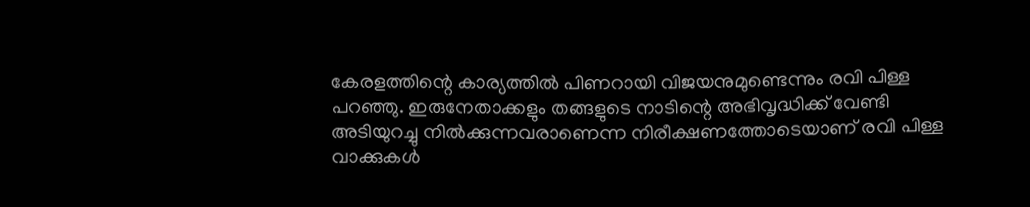കേരളത്തിന്റെ കാര്യത്തിൽ പിണറായി വിജയനുമുണ്ടെന്നും രവി പിള്ള പറഞ്ഞു. ഇരുനേതാക്കളും തങ്ങളുടെ നാടിന്റെ അഭിവൃദ്ധിക്ക് വേണ്ടി അടിയുറച്ചു നിൽക്കുന്നവരാണെന്ന നിരീക്ഷണത്തോടെയാണ് രവി പിള്ള വാക്കുകൾ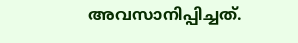അവസാനിപ്പിച്ചത്.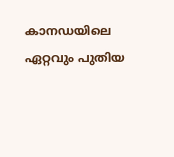കാനഡയിലെ ഏറ്റവും പുതിയ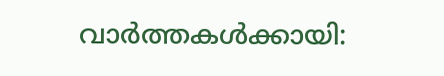വാർത്തകൾക്കായി: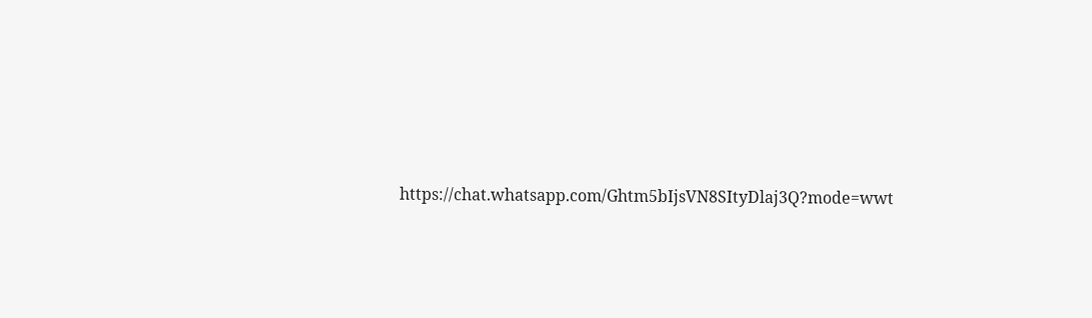https://chat.whatsapp.com/Ghtm5bIjsVN8SItyDlaj3Q?mode=wwt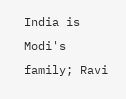India is Modi's family; Ravi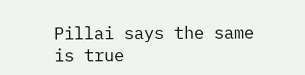Pillai says the same is true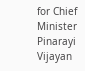for Chief Minister Pinarayi Vijayan